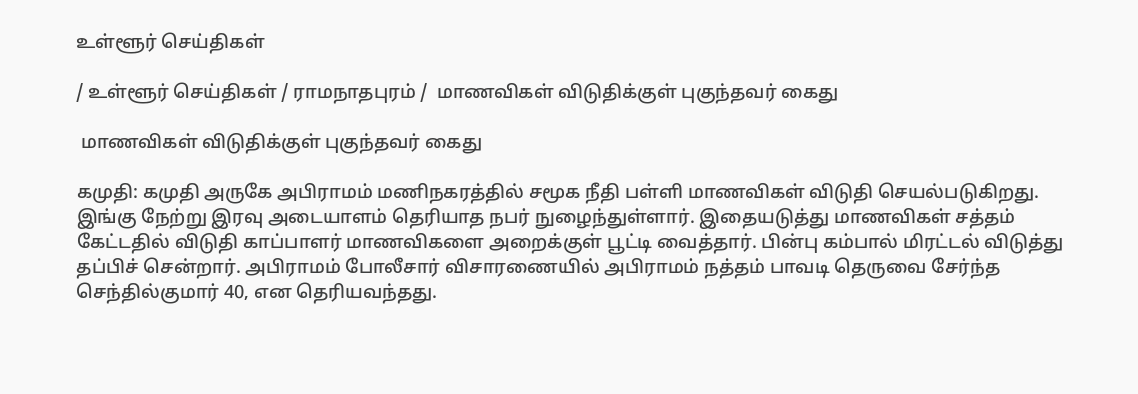உள்ளூர் செய்திகள்

/ உள்ளூர் செய்திகள் / ராமநாதபுரம் /  மாணவிகள் விடுதிக்குள் புகுந்தவர் கைது

 மாணவிகள் விடுதிக்குள் புகுந்தவர் கைது

கமுதி: கமுதி அருகே அபிராமம் மணிநகரத்தில் சமூக நீதி பள்ளி மாணவிகள் விடுதி செயல்படுகிறது. இங்கு நேற்று இரவு அடையாளம் தெரியாத நபர் நுழைந்துள்ளார். இதையடுத்து மாணவிகள் சத்தம் கேட்டதில் விடுதி காப்பாளர் மாணவிகளை அறைக்குள் பூட்டி வைத்தார். பின்பு கம்பால் மிரட்டல் விடுத்து தப்பிச் சென்றார். அபிராமம் போலீசார் விசாரணையில் அபிராமம் நத்தம் பாவடி தெருவை சேர்ந்த செந்தில்குமார் 40, என தெரியவந்தது.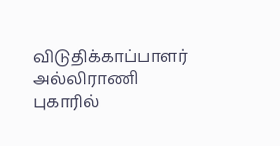விடுதிக்காப்பாளர் அல்லிராணி புகாரில்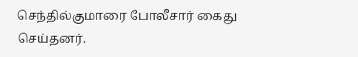செந்தில்குமாரை போலீசார் கைது செய்தனர்.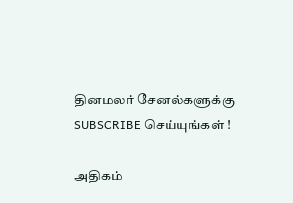தினமலர் சேனல்களுக்கு SUBSCRIBE செய்யுங்கள் !

அதிகம்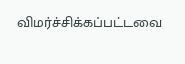விமர்ச்சிக்கப்பட்டவை